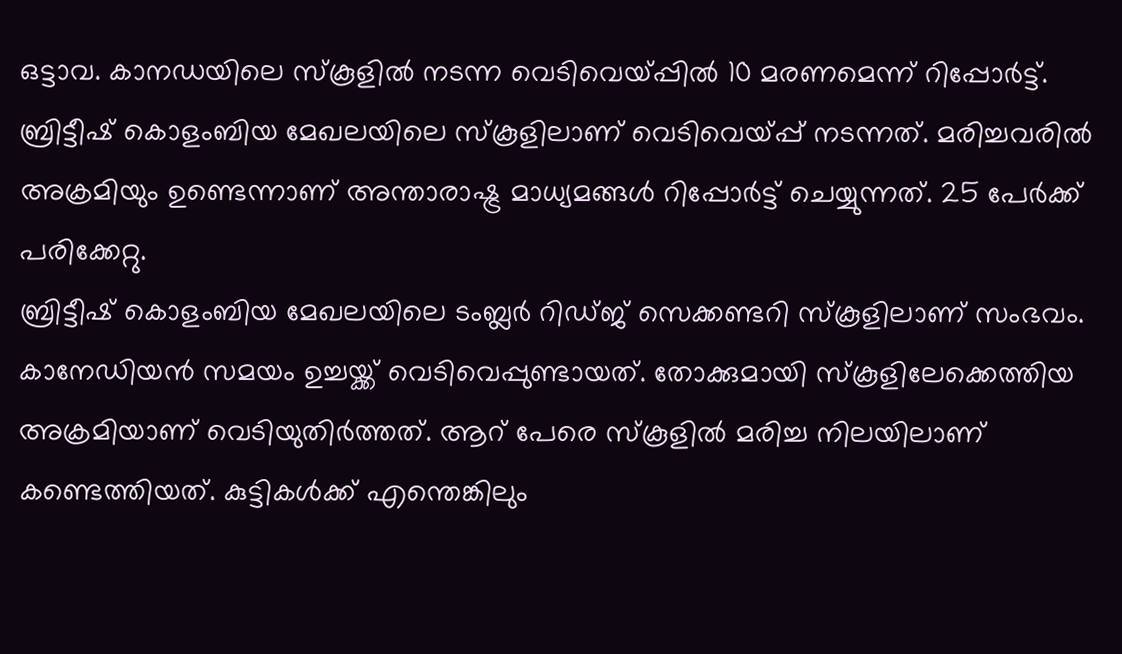ഒട്ടാവ. കാനഡയിലെ സ്കൂളിൽ നടന്ന വെടിവെയ്പ്പിൽ 10 മരണമെന്ന് റിപ്പോർട്ട്. ബ്രിട്ടീഷ് കൊളംബിയ മേഖലയിലെ സ്കൂളിലാണ് വെടിവെയ്പ്പ് നടന്നത്. മരിച്ചവരിൽ അക്രമിയും ഉണ്ടെന്നാണ് അന്താരാഷ്ട്ര മാധ്യമങ്ങൾ റിപ്പോർട്ട് ചെയ്യുന്നത്. 25 പേർക്ക് പരിക്കേറ്റു.
ബ്രിട്ടീഷ് കൊളംബിയ മേഖലയിലെ ടംബ്ലർ റിഡ്ജ് സെക്കണ്ടറി സ്കൂളിലാണ് സംഭവം. കാനേഡിയൻ സമയം ഉച്ചയ്ക്ക് വെടിവെപ്പുണ്ടായത്. തോക്കുമായി സ്കൂളിലേക്കെത്തിയ അക്രമിയാണ് വെടിയുതിർത്തത്. ആറ് പേരെ സ്കൂളിൽ മരിച്ച നിലയിലാണ് കണ്ടെത്തിയത്. കുട്ടികൾക്ക് എന്തെങ്കിലും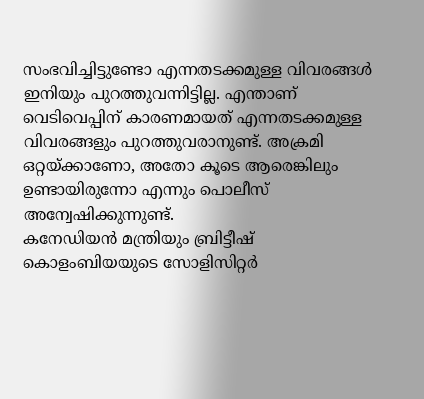സംഭവിച്ചിട്ടുണ്ടോ എന്നതടക്കമുള്ള വിവരങ്ങൾ ഇനിയും പുറത്തുവന്നിട്ടില്ല. എന്താണ് വെടിവെപ്പിന് കാരണമായത് എന്നതടക്കമുള്ള വിവരങ്ങളും പുറത്തുവരാനുണ്ട്. അക്രമി ഒറ്റയ്ക്കാണോ, അതോ കൂടെ ആരെങ്കിലും ഉണ്ടായിരുന്നോ എന്നും പൊലീസ് അന്വേഷിക്കുന്നുണ്ട്.
കനേഡിയൻ മന്ത്രിയും ബ്രിട്ടീഷ് കൊളംബിയയുടെ സോളിസിറ്റർ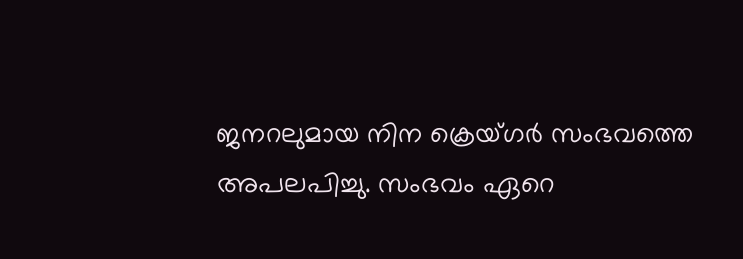ജനറലുമായ നിന ക്രെയ്ഗർ സംഭവത്തെ അപലപിച്ചു. സംഭവം ഏറെ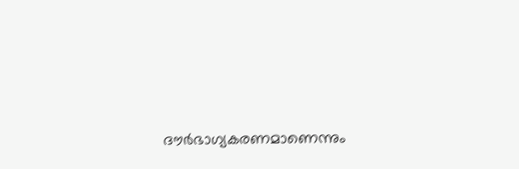ദൗർഭാഗ്യകരണമാണെന്നും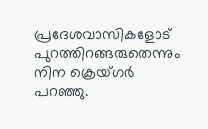പ്രദേശവാസികളോട് പുറത്തിറങ്ങരുതെന്നും നിന ക്രെയ്ഗർ പറഞ്ഞു.